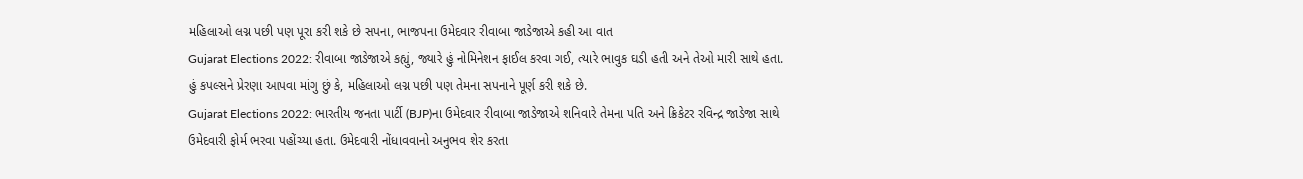મહિલાઓ લગ્ન પછી પણ પૂરા કરી શકે છે સપના, ભાજપના ઉમેદવાર રીવાબા જાડેજાએ કહી આ વાત
Gujarat Elections 2022: રીવાબા જાડેજાએ કહ્યું, જ્યારે હું નોમિનેશન ફાઈલ કરવા ગઈ, ત્યારે ભાવુક ઘડી હતી અને તેઓ મારી સાથે હતા. હું કપલ્સને પ્રેરણા આપવા માંગુ છું કે, મહિલાઓ લગ્ન પછી પણ તેમના સપનાને પૂર્ણ કરી શકે છે.
Gujarat Elections 2022: ભારતીય જનતા પાર્ટી (BJP)ના ઉમેદવાર રીવાબા જાડેજાએ શનિવારે તેમના પતિ અને ક્રિકેટર રવિન્દ્ર જાડેજા સાથે ઉમેદવારી ફોર્મ ભરવા પહોંચ્યા હતા. ઉમેદવારી નોંધાવવાનો અનુભવ શેર કરતા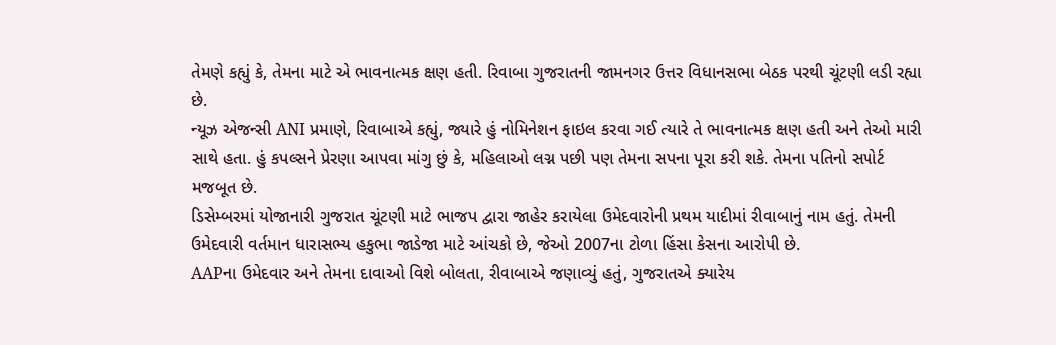તેમણે કહ્યું કે, તેમના માટે એ ભાવનાત્મક ક્ષણ હતી. રિવાબા ગુજરાતની જામનગર ઉત્તર વિધાનસભા બેઠક પરથી ચૂંટણી લડી રહ્યા છે.
ન્યૂઝ એજન્સી ANI પ્રમાણે, રિવાબાએ કહ્યું, જ્યારે હું નોમિનેશન ફાઇલ કરવા ગઈ ત્યારે તે ભાવનાત્મક ક્ષણ હતી અને તેઓ મારી સાથે હતા. હું કપલ્સને પ્રેરણા આપવા માંગુ છું કે, મહિલાઓ લગ્ન પછી પણ તેમના સપના પૂરા કરી શકે. તેમના પતિનો સપોર્ટ મજબૂત છે.
ડિસેમ્બરમાં યોજાનારી ગુજરાત ચૂંટણી માટે ભાજપ દ્વારા જાહેર કરાયેલા ઉમેદવારોની પ્રથમ યાદીમાં રીવાબાનું નામ હતું. તેમની ઉમેદવારી વર્તમાન ધારાસભ્ય હકુભા જાડેજા માટે આંચકો છે, જેઓ 2007ના ટોળા હિંસા કેસના આરોપી છે.
AAPના ઉમેદવાર અને તેમના દાવાઓ વિશે બોલતા, રીવાબાએ જણાવ્યું હતું, ગુજરાતએ ક્યારેય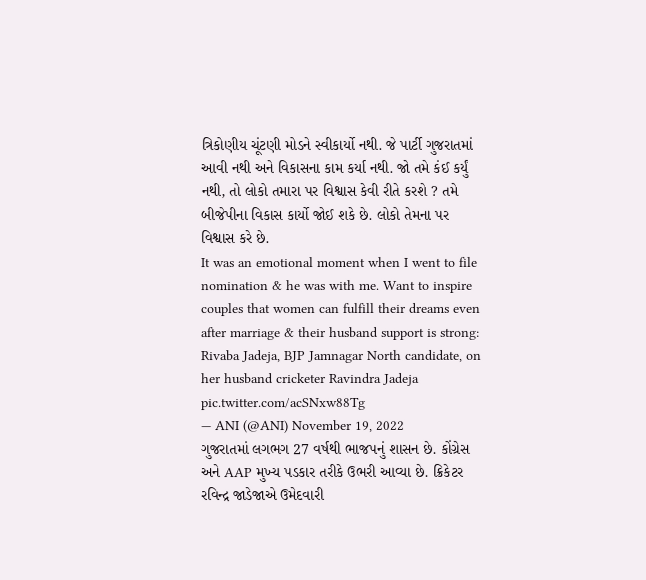ત્રિકોણીય ચૂંટણી મોડને સ્વીકાર્યો નથી. જે પાર્ટી ગુજરાતમાં આવી નથી અને વિકાસના કામ કર્યા નથી. જો તમે કંઈ કર્યું નથી, તો લોકો તમારા પર વિશ્વાસ કેવી રીતે કરશે ? તમે બીજેપીના વિકાસ કાર્યો જોઈ શકે છે. લોકો તેમના પર વિશ્વાસ કરે છે.
It was an emotional moment when I went to file nomination & he was with me. Want to inspire couples that women can fulfill their dreams even after marriage & their husband support is strong: Rivaba Jadeja, BJP Jamnagar North candidate, on her husband cricketer Ravindra Jadeja pic.twitter.com/acSNxw88Tg
— ANI (@ANI) November 19, 2022
ગુજરાતમાં લગભગ 27 વર્ષથી ભાજપનું શાસન છે. કોંગ્રેસ અને AAP મુખ્ય પડકાર તરીકે ઉભરી આવ્યા છે. ક્રિકેટર રવિન્દ્ર જાડેજાએ ઉમેદવારી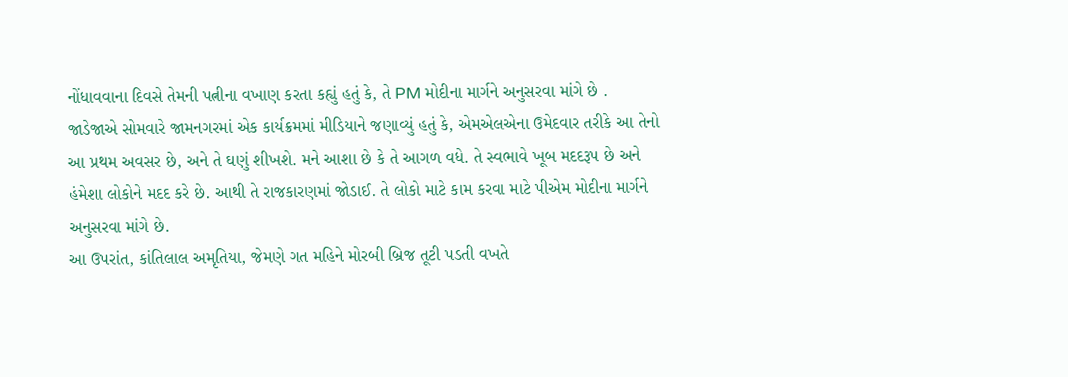નોંધાવવાના દિવસે તેમની પત્નીના વખાણ કરતા કહ્યું હતું કે, તે PM મોદીના માર્ગને અનુસરવા માંગે છે .
જાડેજાએ સોમવારે જામનગરમાં એક કાર્યક્રમમાં મીડિયાને જણાવ્યું હતું કે, એમએલએના ઉમેદવાર તરીકે આ તેનો આ પ્રથમ અવસર છે, અને તે ઘણું શીખશે. મને આશા છે કે તે આગળ વધે. તે સ્વભાવે ખૂબ મદદરૂપ છે અને હંમેશા લોકોને મદદ કરે છે. આથી તે રાજકારણમાં જોડાઈ. તે લોકો માટે કામ કરવા માટે પીએમ મોદીના માર્ગને અનુસરવા માંગે છે.
આ ઉપરાંત, કાંતિલાલ અમૃતિયા, જેમણે ગત મહિને મોરબી બ્રિજ તૂટી પડતી વખતે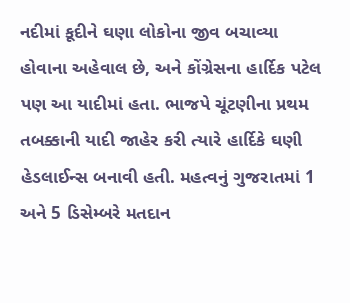નદીમાં કૂદીને ઘણા લોકોના જીવ બચાવ્યા હોવાના અહેવાલ છે, અને કોંગ્રેસના હાર્દિક પટેલ પણ આ યાદીમાં હતા. ભાજપે ચૂંટણીના પ્રથમ તબક્કાની યાદી જાહેર કરી ત્યારે હાર્દિકે ઘણી હેડલાઈન્સ બનાવી હતી. મહત્વનું ગુજરાતમાં 1 અને 5 ડિસેમ્બરે મતદાન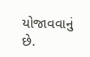યોજાવવાનું છે.